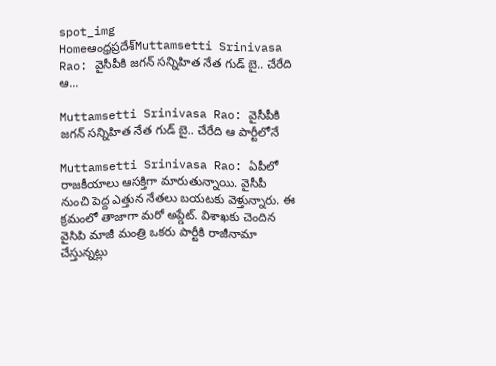spot_img
Homeఆంధ్రప్రదేశ్‌Muttamsetti Srinivasa Rao: వైసీపీకి జగన్ సన్నిహిత నేత గుడ్ బై.. చేరేది ఆ...

Muttamsetti Srinivasa Rao: వైసీపీకి జగన్ సన్నిహిత నేత గుడ్ బై.. చేరేది ఆ పార్టీలోనే

Muttamsetti Srinivasa Rao: ఏపీలో రాజకీయాలు ఆసక్తిగా మారుతున్నాయి. వైసీపీ నుంచి పెద్ద ఎత్తున నేతలు బయటకు వెళ్తున్నారు. ఈ క్రమంలో తాజాగా మరో అప్డేట్. విశాఖకు చెందిన వైసిపి మాజీ మంత్రి ఒకరు పార్టీకి రాజీనామా చేస్తున్నట్లు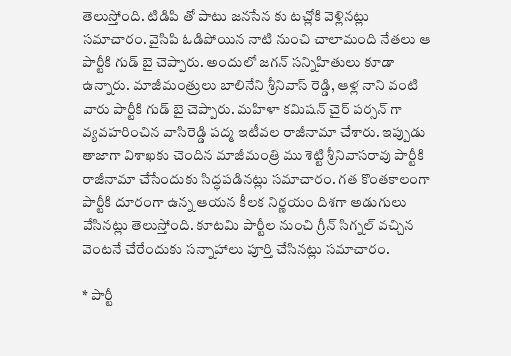తెలుస్తోంది. టిడిపి తో పాటు జనసేన కు టచ్లోకి వెళ్లినట్లు సమాచారం. వైసిపి ఓడిపోయిన నాటి నుంచి చాలామంది నేతలు ఆ పార్టీకి గుడ్ బై చెప్పారు. అందులో జగన్ సన్నిహితులు కూడా ఉన్నారు. మాజీమంత్రులు బాలినేని శ్రీనివాస్ రెడ్డి, ఆళ్ల నాని వంటి వారు పార్టీకి గుడ్ బై చెప్పారు. మహిళా కమిషన్ చైర్ పర్సన్ గా వ్యవహరించిన వాసిరెడ్డి పద్మ ఇటీవల రాజీనామా చేశారు. ఇప్పుడు తాజాగా విశాఖకు చెందిన మాజీమంత్రి ము శెట్టి శ్రీనివాసరావు పార్టీకి రాజీనామా చేసేందుకు సిద్ధపడినట్లు సమాచారం. గత కొంతకాలంగా పార్టీకి దూరంగా ఉన్న ఆయన కీలక నిర్ణయం దిశగా అడుగులు వేసినట్లు తెలుస్తోంది. కూటమి పార్టీల నుంచి గ్రీన్ సిగ్నల్ వచ్చిన వెంటనే చేరేందుకు సన్నాహాలు పూర్తి చేసినట్లు సమాచారం.

* పార్టీ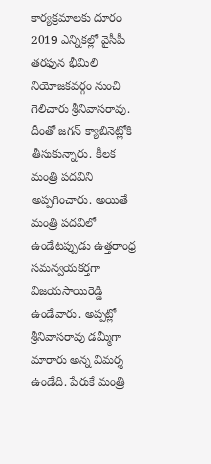కార్యక్రమాలకు దూరం
2019 ఎన్నికల్లో వైసీపీ తరఫున భీమిలి నియోజకవర్గం నుంచి గెలిచారు శ్రీనివాసరావు. దీంతో జగన్ క్యాబినెట్లోకి తీసుకున్నారు. కీలక మంత్రి పదవిని అప్పగించారు. అయితే మంత్రి పదవిలో ఉండేటప్పుడు ఉత్తరాంధ్ర సమన్వయకర్తగా విజయసాయిరెడ్డి ఉండేవారు. అప్పట్లో శ్రీనివాసరావు డమ్మీగా మారారు అన్న విమర్శ ఉండేది. పేరుకే మంత్రి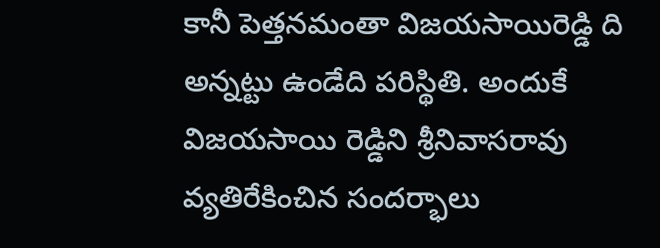కానీ పెత్తనమంతా విజయసాయిరెడ్డి ది అన్నట్టు ఉండేది పరిస్థితి. అందుకే విజయసాయి రెడ్డిని శ్రీనివాసరావు వ్యతిరేకించిన సందర్భాలు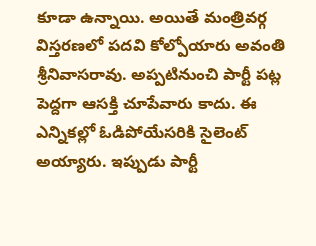కూడా ఉన్నాయి. అయితే మంత్రివర్గ విస్తరణలో పదవి కోల్పోయారు అవంతి శ్రీనివాసరావు. అప్పటినుంచి పార్టీ పట్ల పెద్దగా ఆసక్తి చూపేవారు కాదు. ఈ ఎన్నికల్లో ఓడిపోయేసరికి సైలెంట్ అయ్యారు. ఇప్పుడు పార్టీ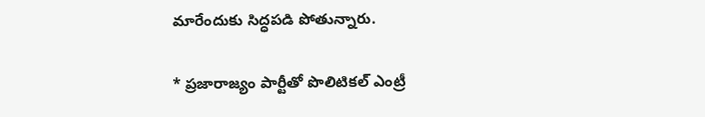మారేందుకు సిద్ధపడి పోతున్నారు.

* ప్రజారాజ్యం పార్టీతో పొలిటికల్ ఎంట్రీ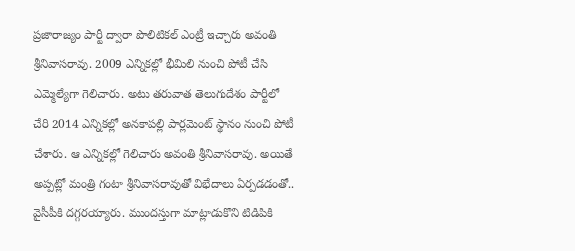ప్రజారాజ్యం పార్టీ ద్వారా పొలిటికల్ ఎంట్రీ ఇచ్చారు అవంతి శ్రీనివాసరావు. 2009 ఎన్నికల్లో భీమిలి నుంచి పోటీ చేసి ఎమ్మెల్యేగా గెలిచారు. అటు తరువాత తెలుగుదేశం పార్టీలో చేరి 2014 ఎన్నికల్లో అనకాపల్లి పార్లమెంట్ స్థానం నుంచి పోటీ చేశారు. ఆ ఎన్నికల్లో గెలిచారు అవంతి శ్రీనివాసరావు. అయితే అప్పట్లో మంత్రి గంటా శ్రీనివాసరావుతో విభేదాలు ఏర్పడడంతో.. వైసీపీకి దగ్గరయ్యారు. ముందస్తుగా మాట్లాడుకొని టిడిపికి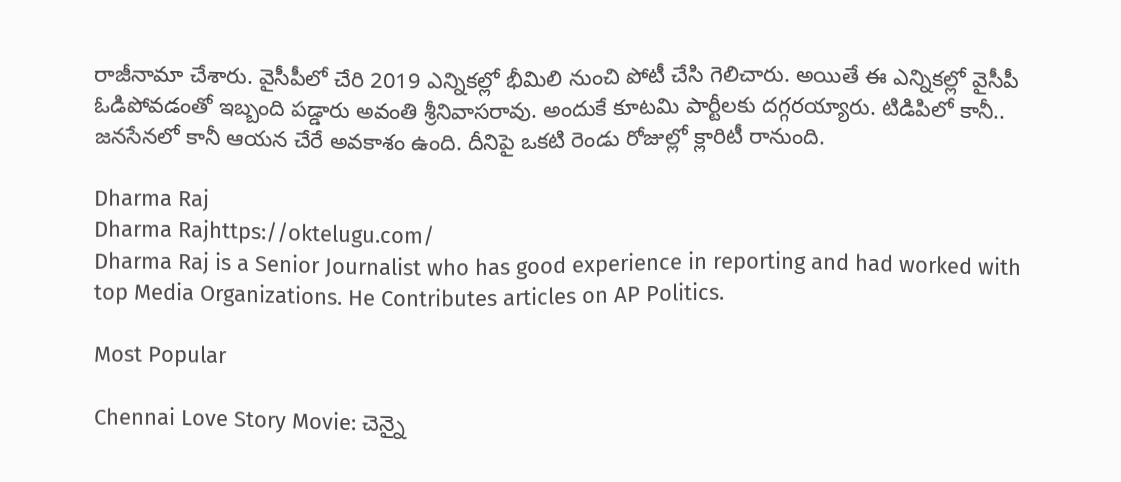రాజీనామా చేశారు. వైసీపీలో చేరి 2019 ఎన్నికల్లో భీమిలి నుంచి పోటీ చేసి గెలిచారు. అయితే ఈ ఎన్నికల్లో వైసీపీ ఓడిపోవడంతో ఇబ్బంది పడ్డారు అవంతి శ్రీనివాసరావు. అందుకే కూటమి పార్టీలకు దగ్గరయ్యారు. టిడిపిలో కానీ.. జనసేనలో కానీ ఆయన చేరే అవకాశం ఉంది. దీనిపై ఒకటి రెండు రోజుల్లో క్లారిటీ రానుంది.

Dharma Raj
Dharma Rajhttps://oktelugu.com/
Dharma Raj is a Senior Journalist who has good experience in reporting and had worked with top Media Organizations. He Contributes articles on AP Politics.

Most Popular

Chennai Love Story Movie: చెన్నై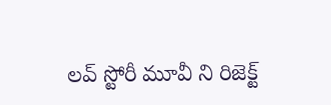లవ్ స్టోరీ మూవీ ని రిజెక్ట్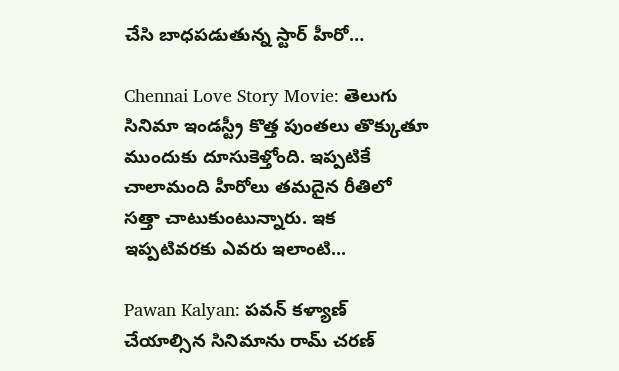చేసి బాధపడుతున్న స్టార్ హీరో…

Chennai Love Story Movie: తెలుగు సినిమా ఇండస్ట్రీ కొత్త పుంతలు తొక్కుతూ ముందుకు దూసుకెళ్తోంది. ఇప్పటికే చాలామంది హీరోలు తమదైన రీతిలో సత్తా చాటుకుంటున్నారు. ఇక ఇప్పటివరకు ఎవరు ఇలాంటి...

Pawan Kalyan: పవన్ కళ్యాణ్ చేయాల్సిన సినిమాను రామ్ చరణ్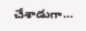చేశాడుగా…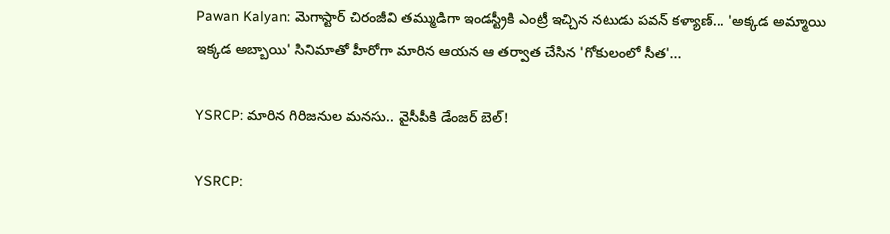Pawan Kalyan: మెగాస్టార్ చిరంజీవి తమ్ముడిగా ఇండస్ట్రీకి ఎంట్రీ ఇచ్చిన నటుడు పవన్ కళ్యాణ్... 'అక్కడ అమ్మాయి ఇక్కడ అబ్బాయి' సినిమాతో హీరోగా మారిన ఆయన ఆ తర్వాత చేసిన 'గోకులంలో సీత'...

YSRCP: మారిన గిరిజనుల మనసు.. వైసీపీకి డేంజర్ బెల్!

YSRCP: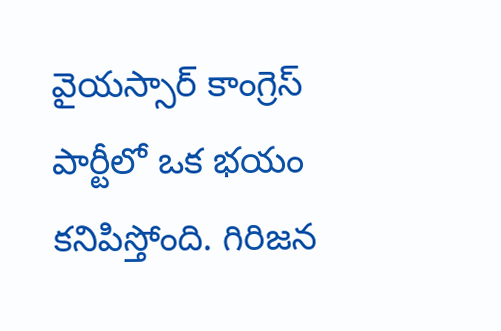వైయస్సార్ కాంగ్రెస్ పార్టీలో ఒక భయం కనిపిస్తోంది. గిరిజన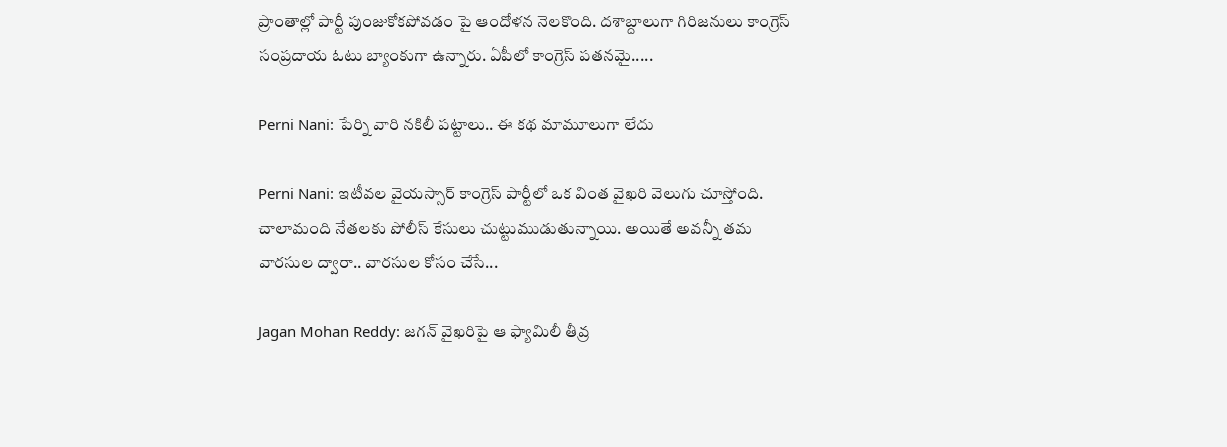ప్రాంతాల్లో పార్టీ పుంజుకోకపోవడం పై ఆందోళన నెలకొంది. దశాబ్దాలుగా గిరిజనులు కాంగ్రెస్ సంప్రదాయ ఓటు బ్యాంకుగా ఉన్నారు. ఏపీలో కాంగ్రెస్ పతనమై.....

Perni Nani: పేర్ని వారి నకిలీ పట్టాలు.. ఈ కథ మామూలుగా లేదు

Perni Nani: ఇటీవల వైయస్సార్ కాంగ్రెస్ పార్టీలో ఒక వింత వైఖరి వెలుగు చూస్తోంది. చాలామంది నేతలకు పోలీస్ కేసులు చుట్టుముడుతున్నాయి. అయితే అవన్నీ తమ వారసుల ద్వారా.. వారసుల కోసం చేసే...

Jagan Mohan Reddy: జగన్ వైఖరిపై ఆ ఫ్యామిలీ తీవ్ర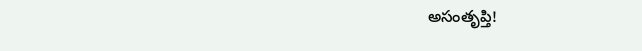అసంతృప్తి!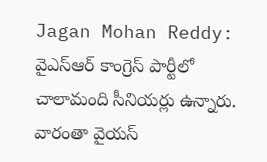Jagan Mohan Reddy: వైఎస్ఆర్ కాంగ్రెస్ పార్టీలో చాలామంది సీనియర్లు ఉన్నారు. వారంతా వైయస్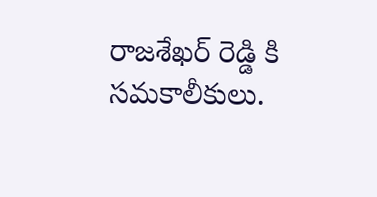రాజశేఖర్ రెడ్డి కి సమకాలీకులు.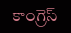కాంగ్రెస్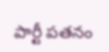పార్టీ పతనం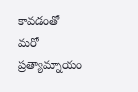కావడంతో మరో ప్రత్యామ్నాయం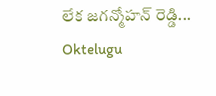లేక జగన్మోహన్ రెడ్డి...
Oktelugu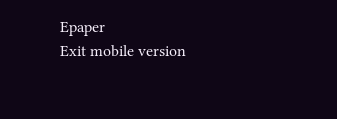Epaper
Exit mobile version